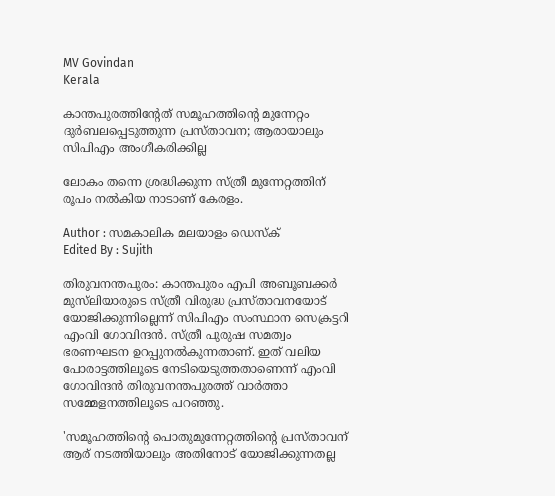MV Govindan
Kerala

കാന്തപുരത്തിന്റേത് സമൂഹത്തിന്റെ മുന്നേറ്റം ദുര്‍ബലപ്പെടുത്തുന്ന പ്രസ്താവന; ആരായാലും സിപിഎം അംഗീകരിക്കില്ല

ലോകം തന്നെ ശ്രദ്ധിക്കുന്ന സ്ത്രീ മുന്നേറ്റത്തിന് രൂപം നല്‍കിയ നാടാണ് കേരളം.

Author : സമകാലിക മലയാളം ഡെസ്ക്
Edited By : Sujith

തിരുവനന്തപുരം: കാന്തപുരം എപി അബൂബക്കര്‍ മുസ്‌ലിയാരുടെ സ്ത്രീ വിരുദ്ധ പ്രസ്താവനയോട് യോജിക്കുന്നില്ലെന്ന് സിപിഎം സംസ്ഥാന സെക്രട്ടറി എംവി ഗോവിന്ദന്‍. സ്ത്രീ പുരുഷ സമത്വം ഭരണഘടന ഉറപ്പുനല്‍കുന്നതാണ്. ഇത് വലിയ പോരാട്ടത്തിലൂടെ നേടിയെടുത്തതാണെന്ന് എംവി ഗോവിന്ദന്‍ തിരുവനന്തപുരത്ത് വാര്‍ത്താ സമ്മേളനത്തിലൂടെ പറഞ്ഞു.

'സമൂഹത്തിന്റെ പൊതുമുന്നേറ്റത്തിന്റെ പ്രസ്താവന് ആര് നടത്തിയാലും അതിനോട് യോജിക്കുന്നതല്ല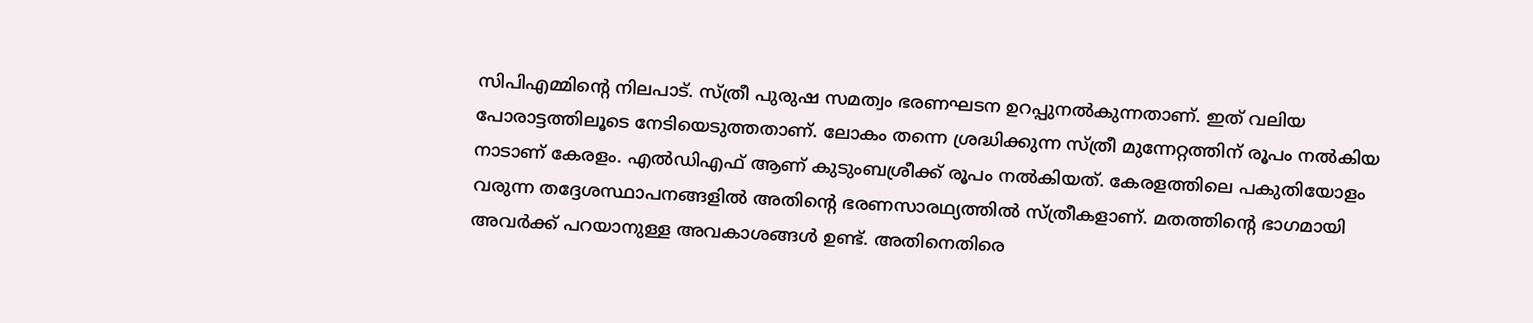സിപിഎമ്മിന്റെ നിലപാട്. സ്ത്രീ പുരുഷ സമത്വം ഭരണഘടന ഉറപ്പുനല്‍കുന്നതാണ്. ഇത് വലിയ പോരാട്ടത്തിലൂടെ നേടിയെടുത്തതാണ്. ലോകം തന്നെ ശ്രദ്ധിക്കുന്ന സ്ത്രീ മുന്നേറ്റത്തിന് രൂപം നല്‍കിയ നാടാണ് കേരളം. എല്‍ഡിഎഫ് ആണ് കുടുംബശ്രീക്ക് രൂപം നല്‍കിയത്. കേരളത്തിലെ പകുതിയോളം വരുന്ന തദ്ദേശസ്ഥാപനങ്ങളില്‍ അതിന്റെ ഭരണസാരഥ്യത്തില്‍ സ്ത്രീകളാണ്. മതത്തിന്റെ ഭാഗമായി അവര്‍ക്ക് പറയാനുള്ള അവകാശങ്ങള്‍ ഉണ്ട്. അതിനെതിരെ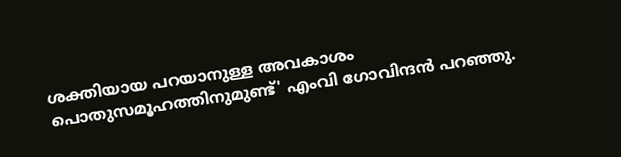ശക്തിയായ പറയാനുള്ള അവകാശം പൊതുസമൂഹത്തിനുമുണ്ട്' എംവി ഗോവിന്ദന്‍ പറഞ്ഞു.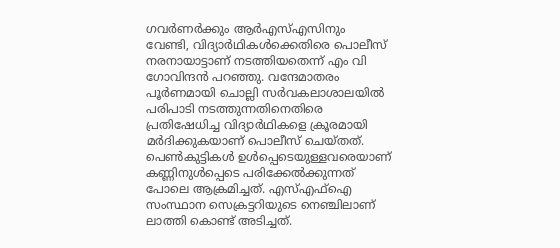ഗവര്‍ണര്‍ക്കും ആര്‍എസ്എസിനും വേണ്ടി, വിദ്യാര്‍ഥികള്‍ക്കെതിരെ പൊലീസ് നരനായാട്ടാണ് നടത്തിയതെന്ന് എം വി ഗോവിന്ദന്‍ പറഞ്ഞു. വന്ദേമാതരം പൂര്‍ണമായി ചൊല്ലി സര്‍വകലാശാലയില്‍ പരിപാടി നടത്തുന്നതിനെതിരെ പ്രതിഷേധിച്ച വിദ്യാര്‍ഥികളെ ക്രൂരമായി മര്‍ദിക്കുകയാണ് പൊലീസ് ചെയ്തത്. പെണ്‍കുട്ടികള്‍ ഉള്‍പ്പെടെയുള്ളവരെയാണ് കണ്ണിനുള്‍പ്പെടെ പരിക്കേല്‍ക്കുന്നത് പോലെ ആക്രമിച്ചത്. എസ്എഫ്ഐ സംസ്ഥാന സെക്രട്ടറിയുടെ നെഞ്ചിലാണ് ലാത്തി കൊണ്ട് അടിച്ചത്.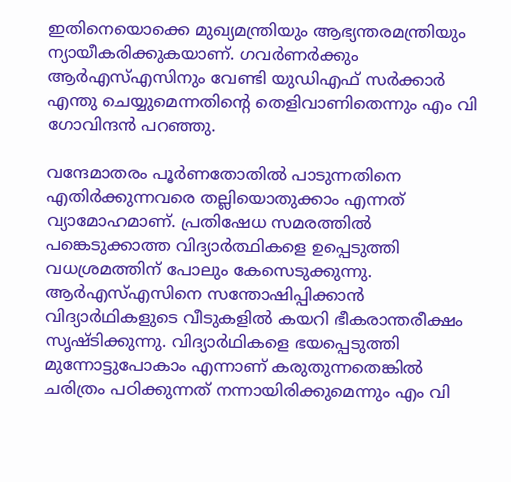ഇതിനെയൊക്കെ മുഖ്യമന്ത്രിയും ആഭ്യന്തരമന്ത്രിയും ന്യായീകരിക്കുകയാണ്. ഗവര്‍ണര്‍ക്കും ആര്‍എസ്എസിനും വേണ്ടി യുഡിഎഫ് സര്‍ക്കാര്‍ എന്തു ചെയ്യുമെന്നതിന്റെ തെളിവാണിതെന്നും എം വി ഗോവിന്ദന്‍ പറഞ്ഞു.

വന്ദേമാതരം പൂര്‍ണതോതില്‍ പാടുന്നതിനെ എതിര്‍ക്കുന്നവരെ തല്ലിയൊതുക്കാം എന്നത് വ്യാമോഹമാണ്. പ്രതിഷേധ സമരത്തില്‍ പങ്കെടുക്കാത്ത വിദ്യാര്‍ത്ഥികളെ ഉപ്പെടുത്തി വധശ്രമത്തിന് പോലും കേസെടുക്കുന്നു. ആര്‍എസ്എസിനെ സന്തോഷിപ്പിക്കാന്‍ വിദ്യാര്‍ഥികളുടെ വീടുകളില്‍ കയറി ഭീകരാന്തരീക്ഷം സൃഷ്ടിക്കുന്നു. വിദ്യാര്‍ഥികളെ ഭയപ്പെടുത്തി മുന്നോട്ടുപോകാം എന്നാണ് കരുതുന്നതെങ്കില്‍ ചരിത്രം പഠിക്കുന്നത് നന്നായിരിക്കുമെന്നും എം വി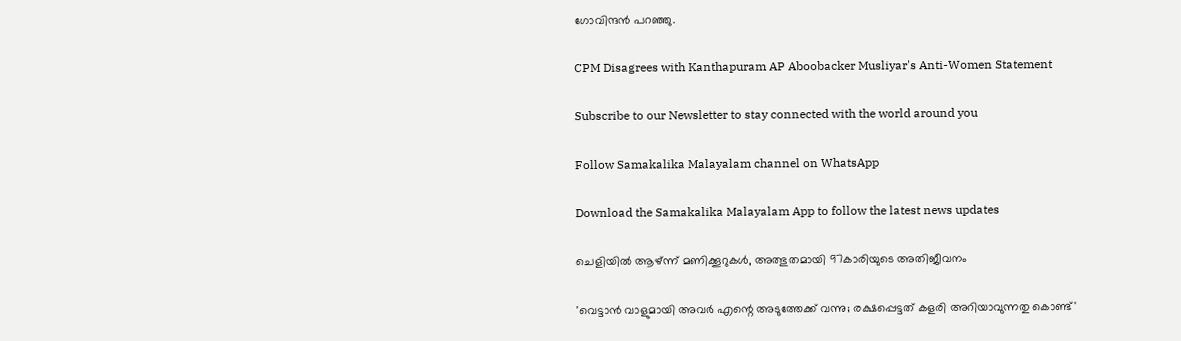ഗോവിന്ദന്‍ പറഞ്ഞു.

CPM Disagrees with Kanthapuram AP Aboobacker Musliyar's Anti-Women Statement

Subscribe to our Newsletter to stay connected with the world around you

Follow Samakalika Malayalam channel on WhatsApp

Download the Samakalika Malayalam App to follow the latest news updates

ചെളിയില്‍ ആഴ്ന്ന് മണിക്കൂറുകള്‍, അത്ഭുതമായി 97കാരിയുടെ അതിജീവനം

'വെട്ടാൻ വാളുമായി അവർ എന്റെ അടുത്തേക്ക് വന്നു; രക്ഷപ്പെട്ടത് കളരി അറിയാവുന്നതു കൊണ്ട്'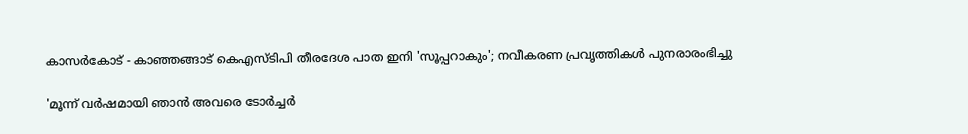കാസർകോട് - കാഞ്ഞങ്ങാട് കെഎസ്ടിപി തീരദേശ പാത ഇനി 'സൂപ്പറാകും'; നവീകരണ പ്രവൃത്തികൾ പുനരാരംഭിച്ചു

'മൂന്ന് വർഷമായി ഞാൻ അവരെ ടോർച്ചർ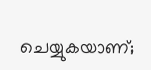ചെയ്യുകയാണ്;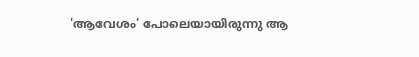'ആവേശം' പോലെയായിരുന്നു ആ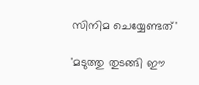സിനിമ ചെയ്യേണ്ടത്'

'മടുത്തു തുടങ്ങി ഈ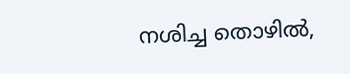നശിച്ച തൊഴില്‍,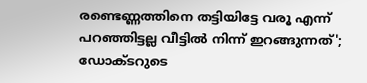രണ്ടെണ്ണത്തിനെ തട്ടിയിട്ടേ വരൂ എന്ന് പറഞ്ഞിട്ടല്ല വീട്ടില്‍ നിന്ന് ഇറങ്ങുന്നത്'; ഡോക്ടറുടെ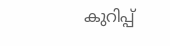കുറിപ്പ്